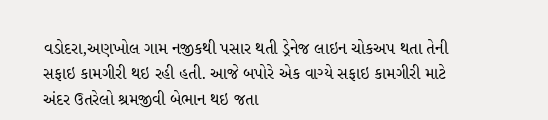વડોદરા,અણખોલ ગામ નજીકથી પસાર થતી ડ્રેનેજ લાઇન ચોકઅપ થતા તેની સફાઇ કામગીરી થઇ રહી હતી. આજે બપોરે એક વાગ્યે સફાઇ કામગીરી માટે અંદર ઉતરેલો શ્રમજીવી બેભાન થઇ જતા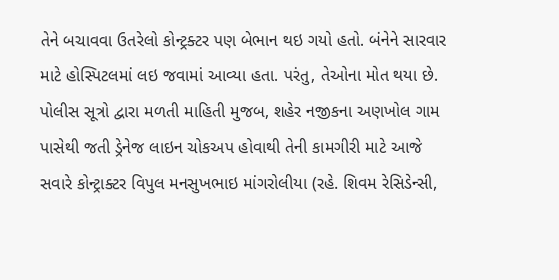તેને બચાવવા ઉતરેલો કોન્ટ્રક્ટર પણ બેભાન થઇ ગયો હતો. બંનેને સારવાર માટે હોસ્પિટલમાં લઇ જવામાં આવ્યા હતા. પરંતુ, તેઓના મોત થયા છે.
પોલીસ સૂત્રો દ્વારા મળતી માહિતી મુજબ, શહેર નજીકના અણખોલ ગામ પાસેથી જતી ડ્રેનેજ લાઇન ચોકઅપ હોવાથી તેની કામગીરી માટે આજે સવારે કોન્ટ્રાક્ટર વિપુલ મનસુખભાઇ માંગરોલીયા (રહે. શિવમ રેસિડેન્સી,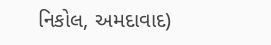નિકોલ, અમદાવાદ)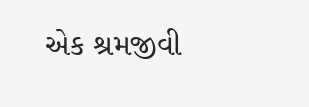એક શ્રમજીવી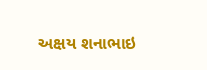અક્ષય શનાભાઇ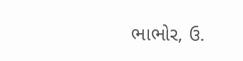ભાભોર, ઉ.